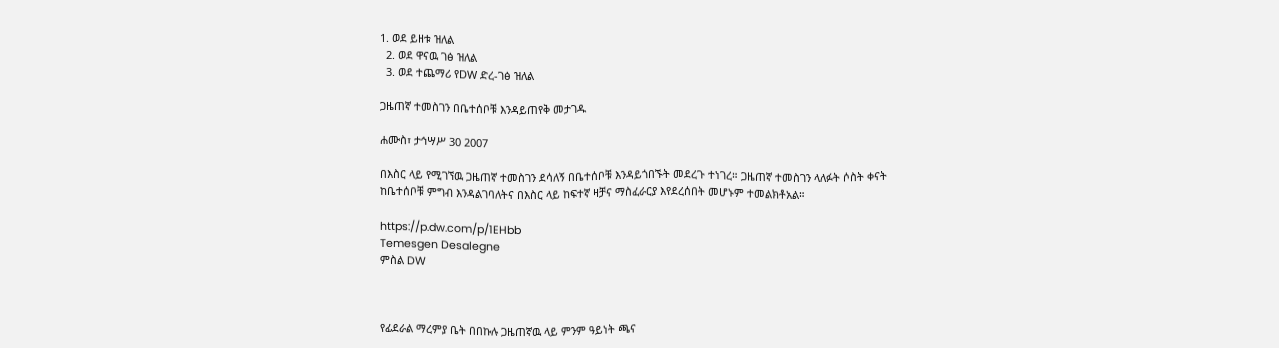1. ወደ ይዘቱ ዝለል
  2. ወደ ዋናዉ ገፅ ዝለል
  3. ወደ ተጨማሪ የDW ድረ-ገፅ ዝለል

ጋዜጠኛ ተመስገን በቤተሰቦቹ እንዳይጠየቅ መታገዱ

ሐሙስ፣ ታኅሣሥ 30 2007

በእስር ላይ የሚገኘዉ ጋዜጠኛ ተመስገን ደሳለኝ በቤተሰቦቹ እንዳይጎበኙት መደረጉ ተነገረ። ጋዜጠኛ ተመስገን ላለፉት ሶስት ቀናት ከቤተሰቦቹ ምግብ እንዳልገባለትና በእስር ላይ ከፍተኛ ዛቻና ማስፈራርያ እየደረሰበት መሆኑም ተመልክቶአል።

https://p.dw.com/p/1EHbb
Temesgen Desalegne
ምስል DW



የፊደራል ማረምያ ቤት በበኩሉ ጋዜጠኛዉ ላይ ምንም ዓይነት ጫና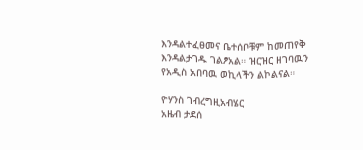እንዳልተፈፀመና ቤተሰቦቹም ከመጠየቅ እንዳልታገዱ ገልፆአል። ዝርዝር ዘገባዉን የአዲስ አበባዉ ወኪላችን ልኮልናል።

ዮሃንስ ገብረግዚአብሄር
አዜብ ታደሰ